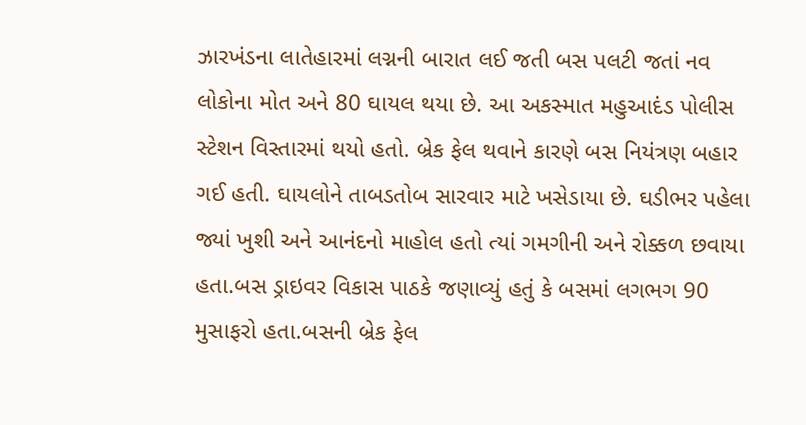ઝારખંડના લાતેહારમાં લગ્નની બારાત લઈ જતી બસ પલટી જતાં નવ લોકોના મોત અને 80 ઘાયલ થયા છે. આ અકસ્માત મહુઆદંડ પોલીસ સ્ટેશન વિસ્તારમાં થયો હતો. બ્રેક ફેલ થવાને કારણે બસ નિયંત્રણ બહાર ગઈ હતી. ઘાયલોને તાબડતોબ સારવાર માટે ખસેડાયા છે. ઘડીભર પહેલા જ્યાં ખુશી અને આનંદનો માહોલ હતો ત્યાં ગમગીની અને રોક્કળ છવાયા હતા.બસ ડ્રાઇવર વિકાસ પાઠકે જણાવ્યું હતું કે બસમાં લગભગ 90 મુસાફરો હતા.બસની બ્રેક ફેલ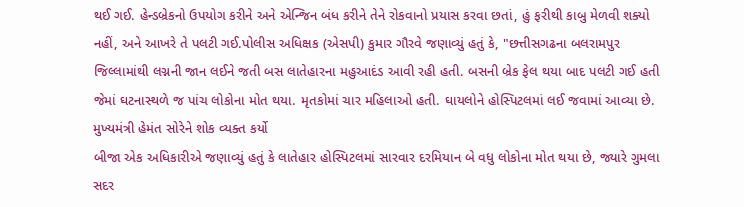થઈ ગઈ. હેન્ડબ્રેકનો ઉપયોગ કરીને અને એન્જિન બંધ કરીને તેને રોકવાનો પ્રયાસ કરવા છતાં, હું ફરીથી કાબુ મેળવી શક્યો નહીં, અને આખરે તે પલટી ગઈ.પોલીસ અધિક્ષક (એસપી) કુમાર ગૌરવે જણાવ્યું હતું કે, "છત્તીસગઢના બલરામપુર જિલ્લામાંથી લગ્નની જાન લઈને જતી બસ લાતેહારના મહુઆદંડ આવી રહી હતી. બસની બ્રેક ફેલ થયા બાદ પલટી ગઈ હતી જેમાં ઘટનાસ્થળે જ પાંચ લોકોના મોત થયા. મૃતકોમાં ચાર મહિલાઓ હતી. ઘાયલોને હોસ્પિટલમાં લઈ જવામાં આવ્યા છે.
મુખ્યમંત્રી હેમંત સોરેને શોક વ્યક્ત કર્યો
બીજા એક અધિકારીએ જણાવ્યું હતું કે લાતેહાર હોસ્પિટલમાં સારવાર દરમિયાન બે વધુ લોકોના મોત થયા છે, જ્યારે ગુમલા સદર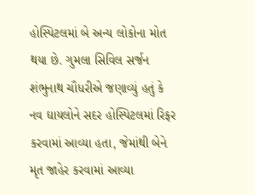હોસ્પિટલમાં બે અન્ય લોકોના મોત થયા છે. ગુમલા સિવિલ સર્જન શંભુનાથ ચૌધરીએ જણાવ્યું હતું કે નવ ઘાયલોને સદર હોસ્પિટલમાં રિફર કરવામાં આવ્યા હતા, જેમાંથી બેને મૃત જાહેર કરવામાં આવ્યા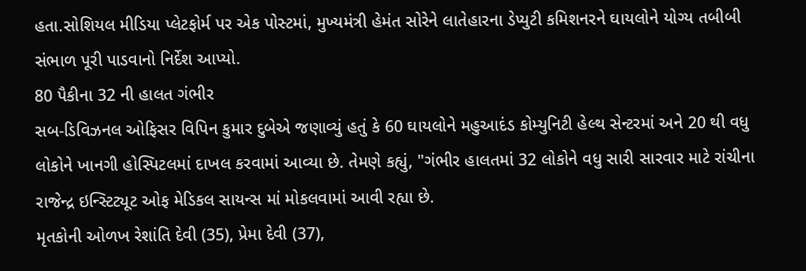હતા.સોશિયલ મીડિયા પ્લેટફોર્મ પર એક પોસ્ટમાં, મુખ્યમંત્રી હેમંત સોરેને લાતેહારના ડેપ્યુટી કમિશનરને ઘાયલોને યોગ્ય તબીબી સંભાળ પૂરી પાડવાનો નિર્દેશ આપ્યો.
80 પૈકીના 32 ની હાલત ગંભીર
સબ-ડિવિઝનલ ઓફિસર વિપિન કુમાર દુબેએ જણાવ્યું હતું કે 60 ઘાયલોને મહુઆદંડ કોમ્યુનિટી હેલ્થ સેન્ટરમાં અને 20 થી વધુ લોકોને ખાનગી હોસ્પિટલમાં દાખલ કરવામાં આવ્યા છે. તેમણે કહ્યું, "ગંભીર હાલતમાં 32 લોકોને વધુ સારી સારવાર માટે રાંચીના રાજેન્દ્ર ઇન્સ્ટિટ્યૂટ ઓફ મેડિકલ સાયન્સ માં મોકલવામાં આવી રહ્યા છે.
મૃતકોની ઓળખ રેશાંતિ દેવી (35), પ્રેમા દેવી (37),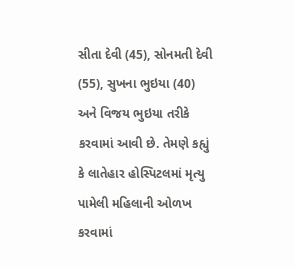સીતા દેવી (45), સોનમતી દેવી (55), સુખના ભુઇયા (40) અને વિજય ભુઇયા તરીકે કરવામાં આવી છે. તેમણે કહ્યું કે લાતેહાર હોસ્પિટલમાં મૃત્યુ પામેલી મહિલાની ઓળખ કરવામાં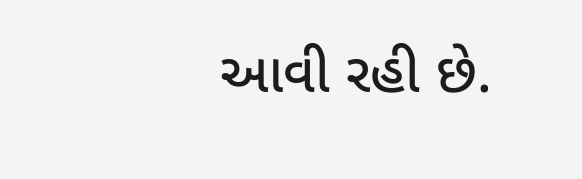આવી રહી છે.